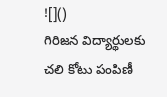![]()
గిరిజన విద్యార్థులకు చలి కోటు పంపిణీ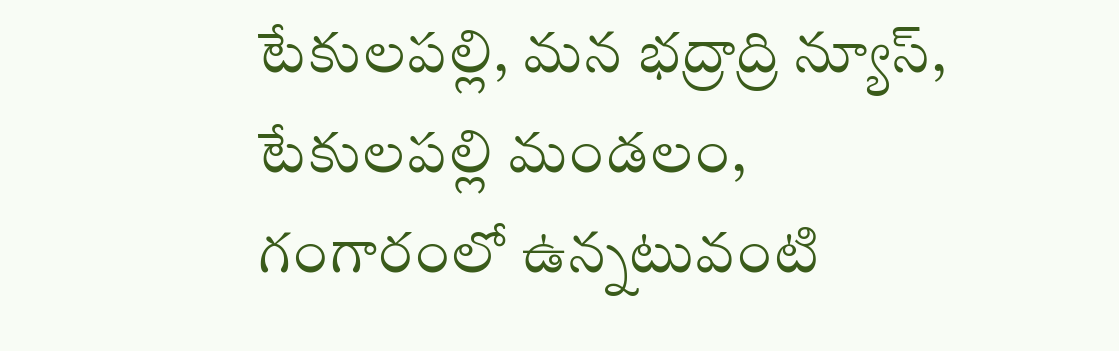టేకులపల్లి, మన భద్రాద్రి న్యూస్,
టేకులపల్లి మండలం, గంగారంలో ఉన్నటువంటి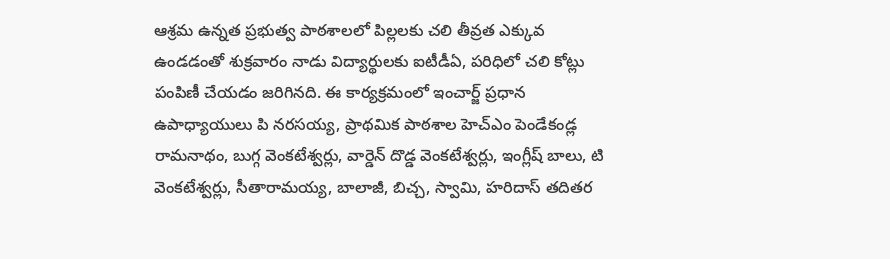ఆశ్రమ ఉన్నత ప్రభుత్వ పాఠశాలలో పిల్లలకు చలి తీవ్రత ఎక్కువ ఉండడంతో శుక్రవారం నాడు విద్యార్థులకు ఐటీడీఏ, పరిధిలో చలి కోట్లు పంపిణీ చేయడం జరిగినది. ఈ కార్యక్రమంలో ఇంచార్జ్ ప్రధాన ఉపాధ్యాయులు పి నరసయ్య, ప్రాథమిక పాఠశాల హెచ్ఎం పెండేకండ్ల రామనాథం, బుగ్గ వెంకటేశ్వర్లు, వార్డెన్ దొడ్డ వెంకటేశ్వర్లు, ఇంగ్లీష్ బాలు, టి వెంకటేశ్వర్లు, సీతారామయ్య, బాలాజీ, బిచ్చ, స్వామి, హరిదాస్ తదితర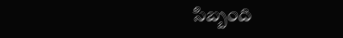సిబ్బంది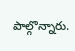పాల్గొన్నారు.